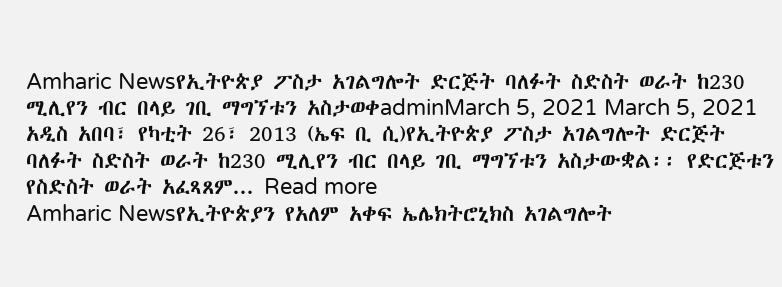Amharic Newsየኢትዮጵያ ፖስታ አገልግሎት ድርጅት ባለፉት ስድስት ወራት ከ230 ሚሊየን ብር በላይ ገቢ ማግኘቱን አስታወቀadminMarch 5, 2021 March 5, 2021 አዲስ አበባ፣ የካቲት 26፣ 2013 (ኤፍ ቢ ሲ)የኢትዮጵያ ፖስታ አገልግሎት ድርጅት ባለፉት ስድስት ወራት ከ230 ሚሊየን ብር በላይ ገቢ ማግኘቱን አስታውቋል፡፡ የድርጅቱን የስድስት ወራት አፈጻጸም... Read more
Amharic Newsየኢትዮጵያን የአለም አቀፍ ኤሌክትሮኒክስ አገልግሎት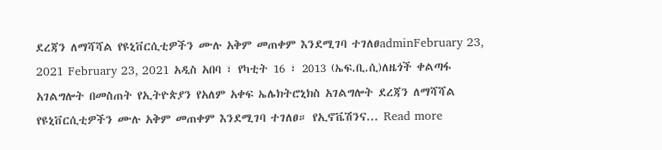ደረጃን ለማሻሻል የዩኒቨርሲቲዎችን ሙሉ አቅም መጠቀም እንደሚገባ ተገለፀadminFebruary 23, 2021 February 23, 2021 አዲስ አበባ ፣ የካቲት 16 ፣ 2013 (ኤፍ.ቢ.ሲ)ለዜጎች ቀልጣፋ አገልግሎት በመስጠት የኢትዮጵያን የአለም አቀፍ ኤሌክትሮኒክስ አገልግሎት ደረጃን ለማሻሻል የዩኒቨርሲቲዎችን ሙሉ አቅም መጠቀም እንደሚገባ ተገለፀ። የኢኖቬሽንና... Read more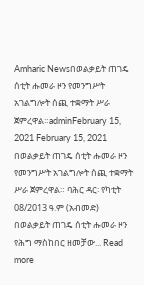Amharic Newsበወልቃይት ጠገዴ ሰቲት ሑመራ ዞን የመንግሥት አገልግሎት ሰጪ ተቋማት ሥራ ጀምረዋል።adminFebruary 15, 2021 February 15, 2021 በወልቃይት ጠገዴ ሰቲት ሑመራ ዞን የመንግሥት አገልግሎት ሰጪ ተቋማት ሥራ ጀምረዋል። ባሕር ዳር፡ የካቲት 08/2013 ዓ.ም (አብመድ) በወልቃይት ጠገዴ ሰቲት ሑመራ ዞን የሕግ ማስከበር ዘመቻው... Read more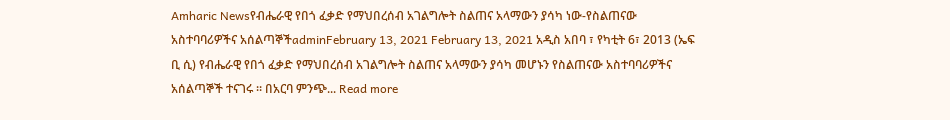Amharic Newsየብሔራዊ የበጎ ፈቃድ የማህበረሰብ አገልግሎት ስልጠና አላማውን ያሳካ ነው-የስልጠናው አስተባባሪዎችና አሰልጣኞችadminFebruary 13, 2021 February 13, 2021 አዲስ አበባ ፣ የካቲት 6፣ 2013 (ኤፍ ቢ ሲ) የብሔራዊ የበጎ ፈቃድ የማህበረሰብ አገልግሎት ስልጠና አላማውን ያሳካ መሆኑን የስልጠናው አስተባባሪዎችና አሰልጣኞች ተናገሩ ። በአርባ ምንጭ... Read more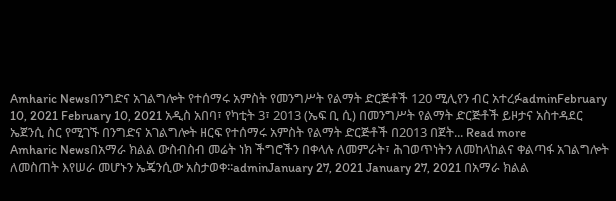Amharic Newsበንግድና አገልግሎት የተሰማሩ አምስት የመንግሥት የልማት ድርጅቶች 120 ሚሊየን ብር አተረፉadminFebruary 10, 2021 February 10, 2021 አዲስ አበባ፣ የካቲት 3፣ 2013 (ኤፍ ቢ ሲ) በመንግሥት የልማት ድርጅቶች ይዞታና አስተዳደር ኤጀንሲ ስር የሚገኙ በንግድና አገልግሎት ዘርፍ የተሰማሩ አምስት የልማት ድርጅቶች በ2013 በጀት... Read more
Amharic Newsበአማራ ክልል ውስብስብ መሬት ነክ ችግሮችን በቀላሉ ለመምራት፣ ሕገወጥነትን ለመከላከልና ቀልጣፋ አገልግሎት ለመስጠት እየሠራ መሆኑን ኤጄንሲው አስታወቀ፡፡adminJanuary 27, 2021 January 27, 2021 በአማራ ክልል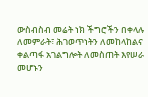ውስብስብ መሬት ነክ ችግሮችን በቀላሉ ለመምራት፣ ሕገወጥነትን ለመከላከልና ቀልጣፋ አገልግሎት ለመስጠት እየሠራ መሆኑን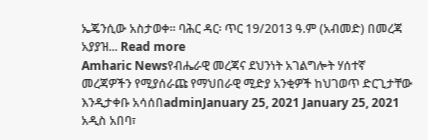ኤጄንሲው አስታወቀ፡፡ ባሕር ዳር፡ ጥር 19/2013 ዓ.ም (አብመድ) በመረጃ አያያዝ... Read more
Amharic Newsየብሔራዊ መረጃና ደህንነት አገልግሎት ሃሰተኛ መረጃዎችን የሚያሰራጩ የማህበራዊ ሚድያ አንቂዎች ከህገወጥ ድርጊታቸው እንዲታቀቡ አሳሰበadminJanuary 25, 2021 January 25, 2021 አዲስ አበባ፣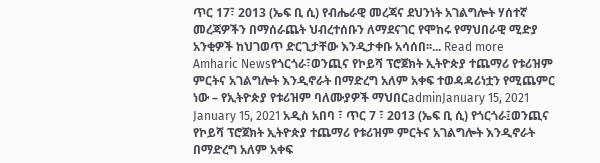ጥር 17፣ 2013 (ኤፍ ቢ ሲ) የብሔራዊ መረጃና ደህንነት አገልግሎት ሃሰተኛ መረጃዎችን በማሰራጨት ህብረተሰቡን ለማደናገር የሞከሩ የማህበራዊ ሚድያ አንቂዎች ከህገወጥ ድርጊታቸው እንዲታቀቡ አሳሰበ፡፡... Read more
Amharic Newsየጎርጎራ፣ወንጪና የኮይሻ ፕሮጀክት ኢትዮጵያ ተጨማሪ የቱሪዝም ምርትና አገልግሎት እንዲኖራት በማድረግ አለም አቀፍ ተወዳዳሪነቷን የሚጨምር ነው – የኢትዮጵያ የቱሪዝም ባለሙያዎች ማህበርadminJanuary 15, 2021 January 15, 2021 አዲስ አበባ ፣ ጥር 7 ፣ 2013 (ኤፍ ቢ ሲ) የጎርጎራ፤ወንጪና የኮይሻ ፕሮጀክት ኢትዮጵያ ተጨማሪ የቱሪዝም ምርትና አገልግሎት እንዲኖራት በማድረግ አለም አቀፍ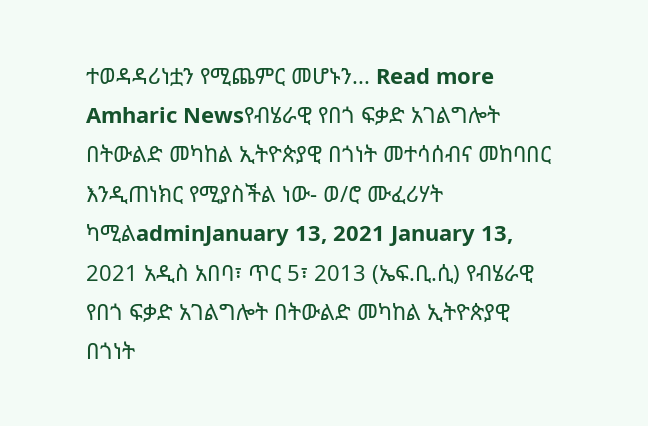ተወዳዳሪነቷን የሚጨምር መሆኑን... Read more
Amharic Newsየብሄራዊ የበጎ ፍቃድ አገልግሎት በትውልድ መካከል ኢትዮጵያዊ በጎነት መተሳሰብና መከባበር እንዲጠነክር የሚያስችል ነው- ወ/ሮ ሙፈሪሃት ካሚልadminJanuary 13, 2021 January 13, 2021 አዲስ አበባ፣ ጥር 5፣ 2013 (ኤፍ.ቢ.ሲ) የብሄራዊ የበጎ ፍቃድ አገልግሎት በትውልድ መካከል ኢትዮጵያዊ በጎነት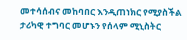መተሳሰብና መከባበር እንዲጠነክር የሚያስችል ታሪካዊ ተግባር መሆኑን የሰላም ሚኒስትር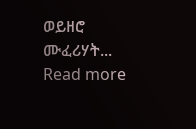ወይዘሮ ሙፈሪሃት... Read more